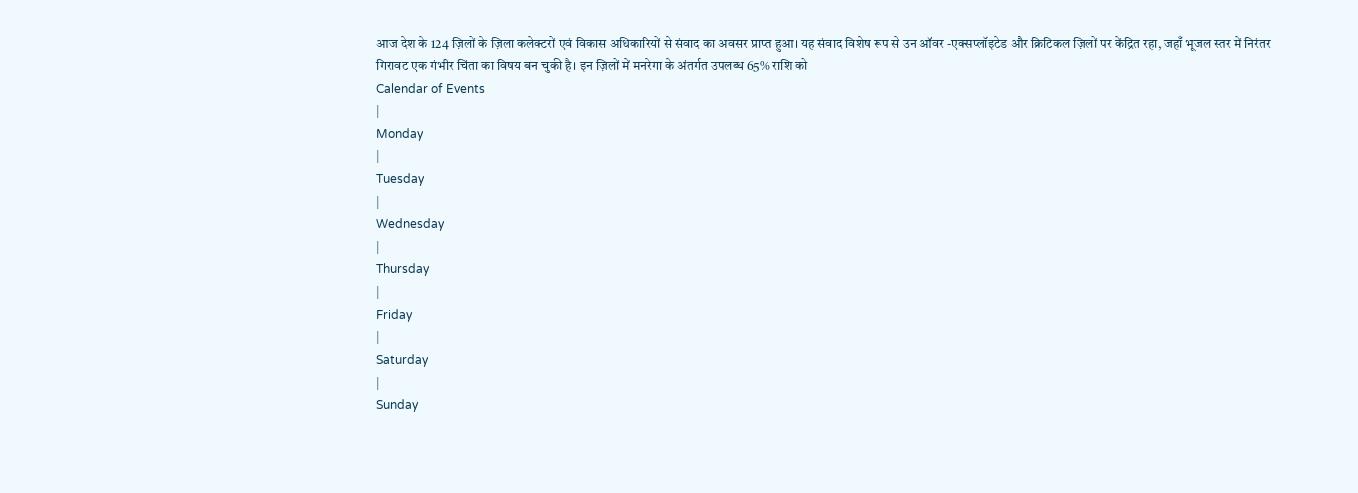आज देश के 124 ज़िलों के ज़िला कलेक्टरों एवं विकास अधिकारियों से संवाद का अवसर प्राप्त हुआ। यह संवाद विशेष रूप से उन ऑवर -एक्सप्लॉइटेड और क्रिटिकल ज़िलों पर केंद्रित रहा, जहाँ भूजल स्तर में निरंतर गिरावट एक गंभीर चिंता का विषय बन चुकी है। इन ज़िलों में मनरेगा के अंतर्गत उपलब्ध 65% राशि को
Calendar of Events
|
Monday
|
Tuesday
|
Wednesday
|
Thursday
|
Friday
|
Saturday
|
Sunday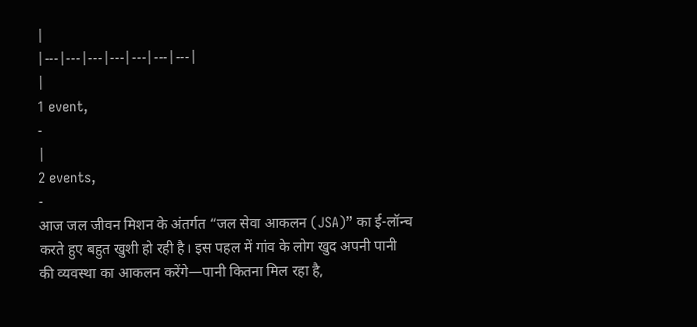|
|---|---|---|---|---|---|---|
|
1 event,
-
|
2 events,
-
आज जल जीवन मिशन के अंतर्गत “जल सेवा आकलन (JSA)” का ई-लॉन्च करते हुए बहुत खुशी हो रही है। इस पहल में गांव के लोग खुद अपनी पानी की व्यवस्था का आकलन करेंगे—पानी कितना मिल रहा है,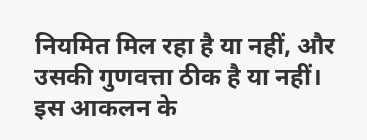नियमित मिल रहा है या नहीं, और उसकी गुणवत्ता ठीक है या नहीं। इस आकलन के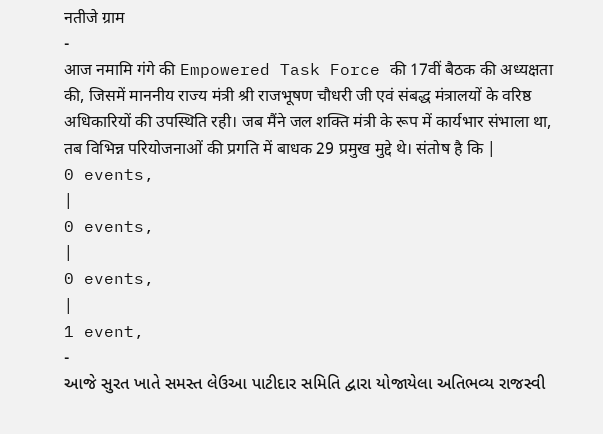नतीजे ग्राम
-
आज नमामि गंगे की Empowered Task Force की 17वीं बैठक की अध्यक्षता की, जिसमें माननीय राज्य मंत्री श्री राजभूषण चौधरी जी एवं संबद्ध मंत्रालयों के वरिष्ठ अधिकारियों की उपस्थिति रही। जब मैंने जल शक्ति मंत्री के रूप में कार्यभार संभाला था, तब विभिन्न परियोजनाओं की प्रगति में बाधक 29 प्रमुख मुद्दे थे। संतोष है कि |
0 events,
|
0 events,
|
0 events,
|
1 event,
-
આજે સુરત ખાતે સમસ્ત લેઉઆ પાટીદાર સમિતિ દ્વારા યોજાયેલા અતિભવ્ય રાજસ્વી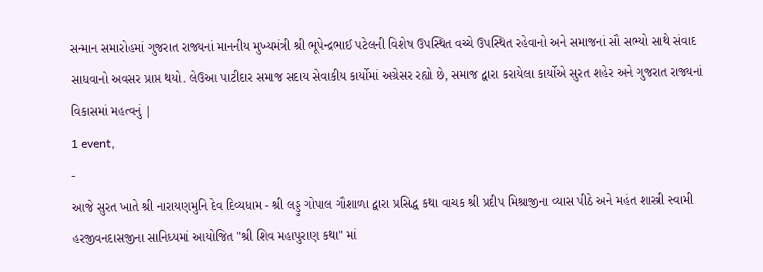સન્માન સમારોહમાં ગુજરાત રાજ્યનાં માનનીય મુખ્યમંત્રી શ્રી ભૂપેન્દ્રભાઈ પટેલની વિશેષ ઉપસ્થિત વચ્ચે ઉપસ્થિત રહેવાનો અને સમાજનાં સૌ સભ્યો સાથે સંવાદ સાધવાનો અવસર પ્રાપ્ત થયો. લેઉઆ પાટીદાર સમાજ સદાય સેવાકીય કાર્યોમાં અગ્રેસર રહ્યો છે, સમાજ દ્વારા કરાયેલા કાર્યોએ સુરત શહેર અને ગુજરાત રાજ્યનાં વિકાસમાં મહત્વનું |
1 event,
-
આજે સુરત ખાતે શ્રી નારાયણમુનિ દેવ દિવ્યધામ - શ્રી લડ્ડુ ગોપાલ ગૌશાળા દ્વારા પ્રસિદ્ધ કથા વાચક શ્રી પ્રદીપ મિશ્રાજીના વ્યાસ પીઠે અને મહંત શાસ્ત્રી સ્વામી હરજીવનદાસજીના સાનિધ્યમાં આયોજિત "શ્રી શિવ મહાપુરાણ કથા" માં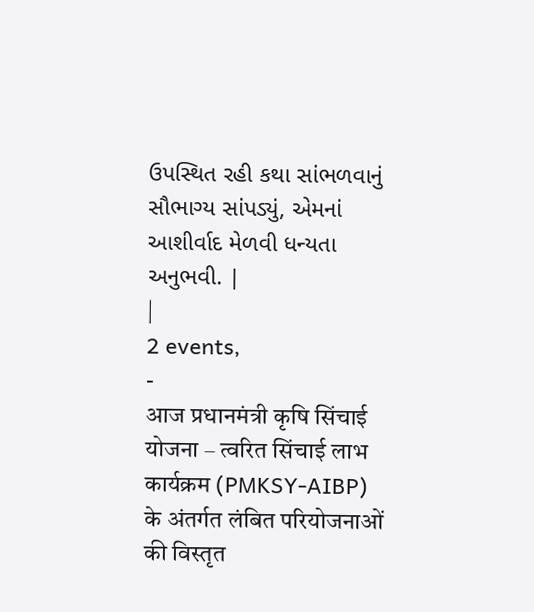ઉપસ્થિત રહી કથા સાંભળવાનું સૌભાગ્ય સાંપડ્યું, એમનાં આશીર્વાદ મેળવી ધન્યતા અનુભવી. |
|
2 events,
-
आज प्रधानमंत्री कृषि सिंचाई योजना – त्वरित सिंचाई लाभ कार्यक्रम (PMKSY-AIBP) के अंतर्गत लंबित परियोजनाओं की विस्तृत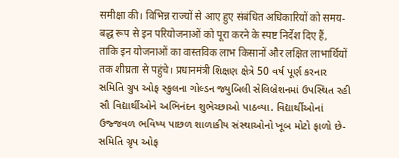समीक्षा की। विभिन्न राज्यों से आए हुए संबंधित अधिकारियों को समय-बद्ध रूप से इन परियोजनाओं को पूरा करने के स्पष्ट निर्देश दिए हैं, ताकि इन योजनाओं का वास्तविक लाभ किसानों और लक्षित लाभार्थियों तक शीघ्रता से पहुंचे। प्रधानमंत्री શિક્ષણ ક્ષેત્રે 50 વર્ષ પૂર્ણ કરનાર સમિતિ ગ્રુપ ઓફ સ્કુલના ગોલ્ડન જ્યુબિલી સેલિબ્રેશનમાં ઉપસ્થિત રહી સૌ વિદ્યાર્થીઓને અભિનંદન શુભેચ્છાઓ પાઠવ્યા. વિદ્યાર્થીઓનાં ઉજ્જવળ ભવિષ્ય પાછળ શાળાકીય સંસ્થાઓનો ખૂબ મોટો ફાળો છે-સમિતિ ગ્રૃપ ઓફ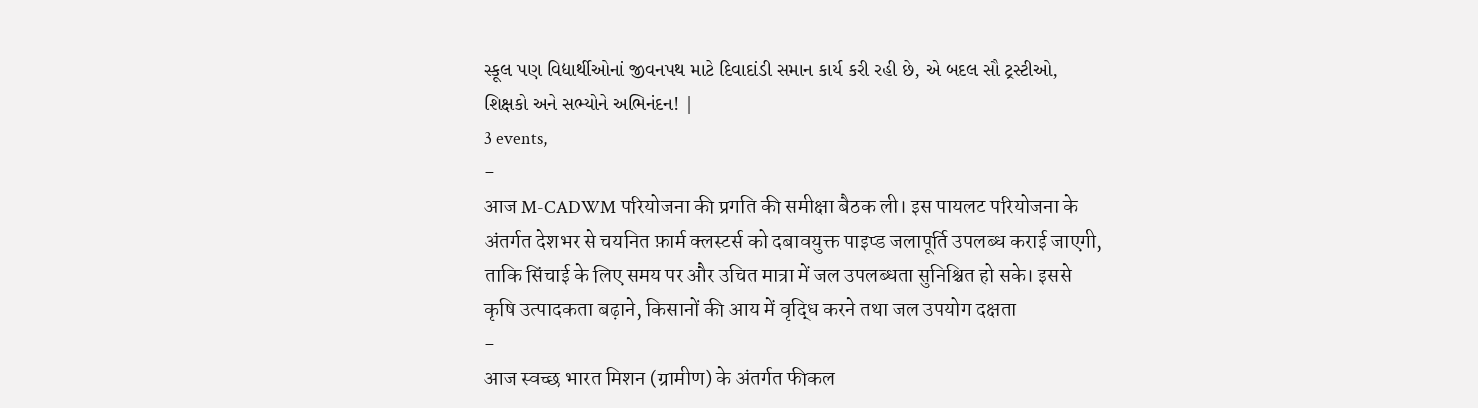સ્કૂલ પણ વિદ્યાર્થીઓનાં જીવનપથ માટે દિવાદાંડી સમાન કાર્ય કરી રહી છે, એ બદલ સૌ ટ્રસ્ટીઓ, શિક્ષકો અને સભ્યોને અભિનંદન! |
3 events,
-
आज M-CADWM परियोजना की प्रगति की समीक्षा बैठक ली। इस पायलट परियोजना के अंतर्गत देशभर से चयनित फ़ार्म क्लस्टर्स को दबावयुक्त पाइप्ड जलापूर्ति उपलब्ध कराई जाएगी, ताकि सिंचाई के लिए समय पर और उचित मात्रा में जल उपलब्धता सुनिश्चित हो सके। इससे कृषि उत्पादकता बढ़ाने, किसानों की आय में वृद्धि करने तथा जल उपयोग दक्षता
-
आज स्वच्छ भारत मिशन (ग्रामीण) के अंतर्गत फीकल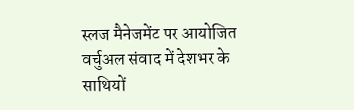स्लज मैनेजमेंट पर आयोजित वर्चुअल संवाद में देशभर के साथियों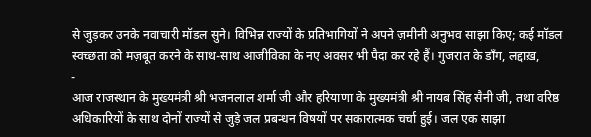से जुड़कर उनके नवाचारी मॉडल सुने। विभिन्न राज्यों के प्रतिभागियों ने अपने ज़मीनी अनुभव साझा किए; कई मॉडल स्वच्छता को मज़बूत करने के साथ-साथ आजीविका के नए अवसर भी पैदा कर रहे हैं। गुजरात के डाँग, लद्दाख़,
-
आज राजस्थान के मुख्यमंत्री श्री भजनलाल शर्मा जी और हरियाणा के मुख्यमंत्री श्री नायब सिंह सैनी जी, तथा वरिष्ठ अधिकारियों के साथ दोनों राज्यों से जुड़े जल प्रबन्धन विषयों पर सकारात्मक चर्चा हुई। जल एक साझा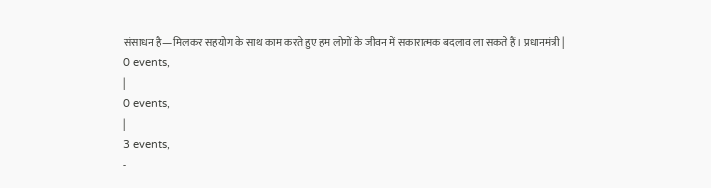संसाधन है—मिलकर सहयोग के साथ काम करते हुए हम लोगों के जीवन में सकारात्मक बदलाव ला सकते हैं। प्रधानमंत्री |
0 events,
|
0 events,
|
3 events,
-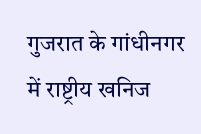गुजरात के गांधीनगर में राष्ट्रीय खनिज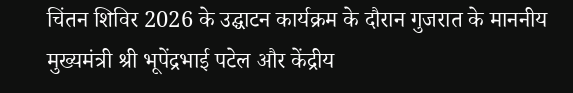चिंतन शिविर 2026 के उद्घाटन कार्यक्रम के दौरान गुजरात के माननीय मुख्यमंत्री श्री भूपेंद्रभाई पटेल और केंद्रीय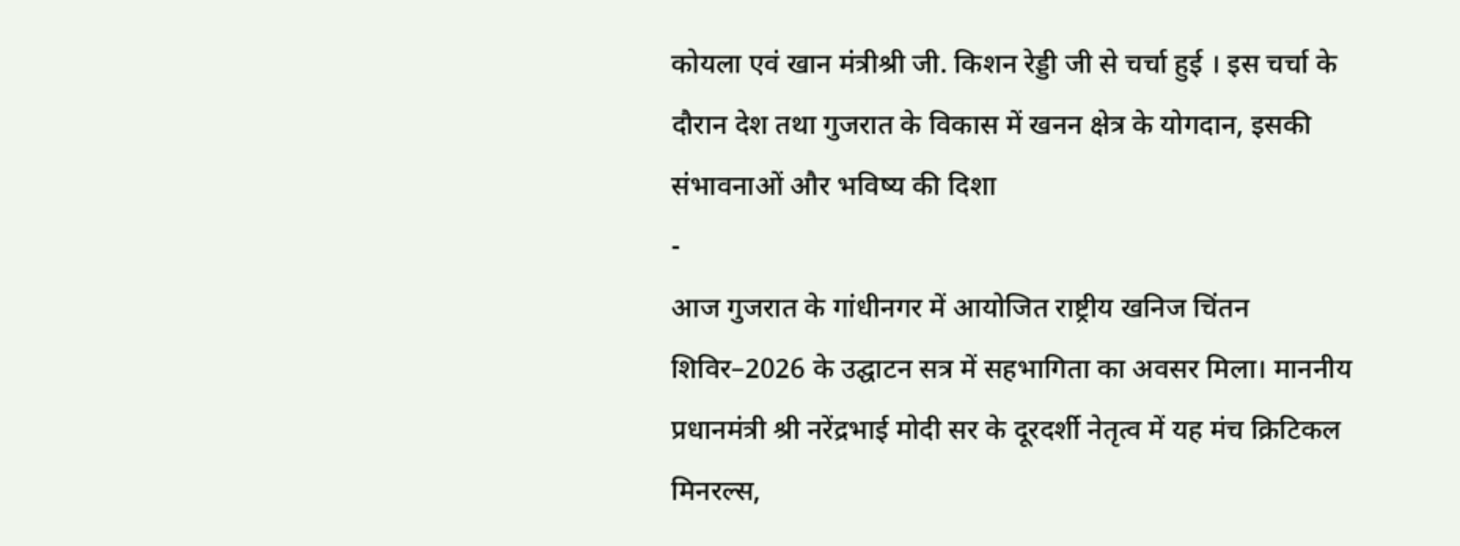कोयला एवं खान मंत्रीश्री जी. किशन रेड्डी जी से चर्चा हुई । इस चर्चा के दौरान देश तथा गुजरात के विकास में खनन क्षेत्र के योगदान, इसकी संभावनाओं और भविष्य की दिशा
-
आज गुजरात के गांधीनगर में आयोजित राष्ट्रीय खनिज चिंतन शिविर–2026 के उद्घाटन सत्र में सहभागिता का अवसर मिला। माननीय प्रधानमंत्री श्री नरेंद्रभाई मोदी सर के दूरदर्शी नेतृत्व में यह मंच क्रिटिकल मिनरल्स,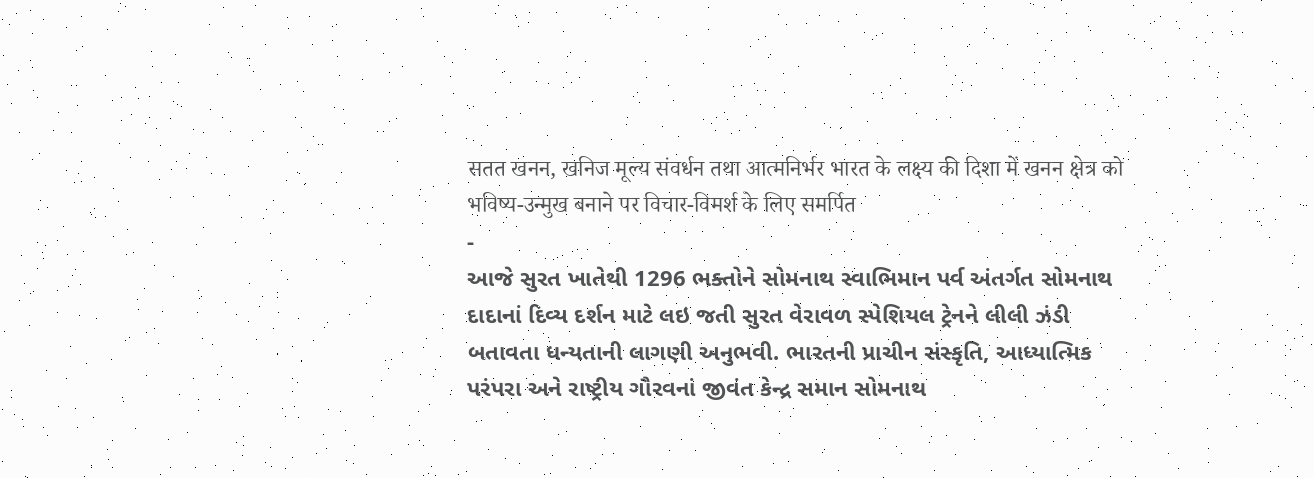सतत खनन, खनिज मूल्य संवर्धन तथा आत्मनिर्भर भारत के लक्ष्य की दिशा में खनन क्षेत्र को भविष्य-उन्मुख बनाने पर विचार-विमर्श के लिए समर्पित
-
આજે સુરત ખાતેથી 1296 ભક્તોને સોમનાથ સ્વાભિમાન પર્વ અંતર્ગત સોમનાથ દાદાનાં દિવ્ય દર્શન માટે લઇ જતી સુરત વેરાવળ સ્પેશિયલ ટ્રેનને લીલી ઝંડી બતાવતા ધન્યતાની લાગણી અનુભવી. ભારતની પ્રાચીન સંસ્કૃતિ, આધ્યાત્મિક પરંપરા અને રાષ્ટ્રીય ગૌરવનાં જીવંત કેન્દ્ર સમાન સોમનાથ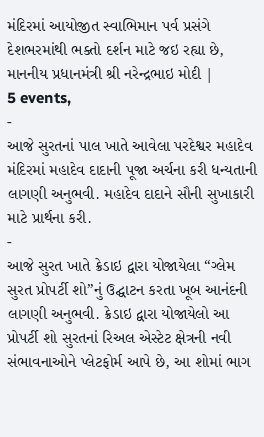મંદિરમાં આયોજીત સ્વાભિમાન પર્વ પ્રસંગે દેશભરમાંથી ભક્તો દર્શન માટે જઇ રહ્યા છે, માનનીય પ્રધાનમંત્રી શ્રી નરેન્દ્રભાઇ મોદી |
5 events,
-
આજે સુરતનાં પાલ ખાતે આવેલા પરદેશ્વર મહાદેવ મંદિરમાં મહાદેવ દાદાની પૂજા અર્ચના કરી ધન્યતાની લાગણી અનુભવી. મહાદેવ દાદાને સૌની સુખાકારી માટે પ્રાર્થના કરી.
-
આજે સુરત ખાતે ક્રેડાઇ દ્વારા યોજાયેલા “ગ્લેમ સુરત પ્રોપર્ટી શો”નું ઉદ્ઘાટન કરતા ખૂબ આનંદની લાગણી અનુભવી. ક્રેડાઇ દ્વારા યોજાયેલો આ પ્રોપર્ટી શો સુરતનાં રિઅલ એસ્ટેટ ક્ષેત્રની નવી સંભાવનાઓને પ્લેટફોર્મ આપે છે, આ શોમાં ભાગ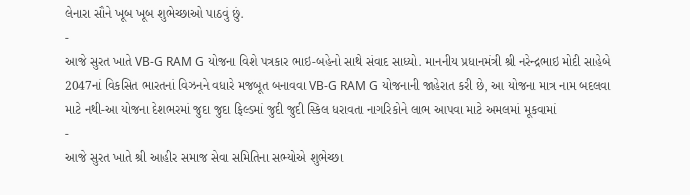લેનારા સૌને ખૂબ ખૂબ શુભેચ્છાઓ પાઠવું છું.
-
આજે સુરત ખાતે VB-G RAM G યોજના વિશે પત્રકાર ભાઇ-બહેનો સાથે સંવાદ સાધ્યો. માનનીય પ્રધાનમંત્રી શ્રી નરેન્દ્રભાઇ મોદી સાહેબે 2047નાં વિકસિત ભારતનાં વિઝનને વધારે મજબૂત બનાવવા VB-G RAM G યોજનાની જાહેરાત કરી છે, આ યોજના માત્ર નામ બદલવા માટે નથી-આ યોજના દેશભરમાં જુદા જુદા ફિલ્ડમાં જુદી જુદી સ્કિલ ધરાવતા નાગરિકોને લાભ આપવા માટે અમલમાં મૂકવામાં
-
આજે સુરત ખાતે શ્રી આહીર સમાજ સેવા સમિતિના સભ્યોએ શુભેચ્છા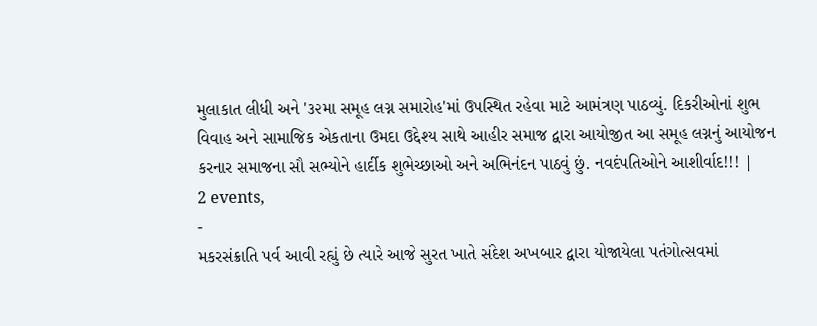મુલાકાત લીધી અને '૩૨મા સમૂહ લગ્ન સમારોહ'માં ઉપસ્થિત રહેવા માટે આમંત્રણ પાઠવ્યું. દિકરીઓનાં શુભ વિવાહ અને સામાજિક એકતાના ઉમદા ઉદ્દેશ્ય સાથે આહીર સમાજ દ્વારા આયોજીત આ સમૂહ લગ્નનું આયોજન કરનાર સમાજના સૌ સભ્યોને હાર્દીક શુભેચ્છાઓ અને અભિનંદન પાઠવું છું. નવદંપતિઓને આશીર્વાદ!!! |
2 events,
-
મકરસંક્રાતિ પર્વ આવી રહ્યું છે ત્યારે આજે સુરત ખાતે સંદેશ અખબાર દ્વારા યોજાયેલા પતંગોત્સવમાં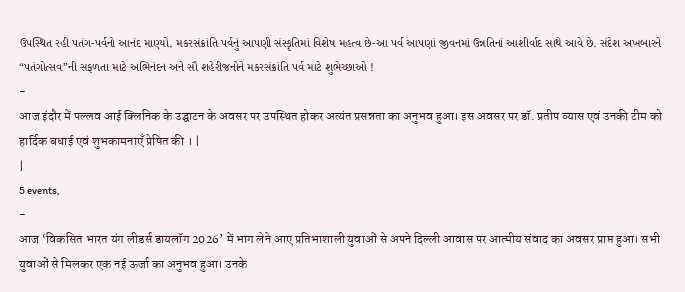ઉપસ્થિત રહી પતંગ-પર્વનો આનંદ માણ્યો. મકરસંક્રાંતિ પર્વનું આપણી સંસ્કૃતિમાં વિશેષ મહત્વ છે-આ પર્વ આપણાં જીવનમાં ઉન્નતિનાં આશીર્વાદ સાથે આવે છે. સંદેશ અખબારને “પતંગોત્સવ”ની સફળતા માટે અભિનંદન અને સૌ શહેરીજનોને મકરસંક્રાંતિ પર્વ માટે શુભેચ્છાઓ !
-
आज इंदौर में पल्लव आई क्लिनिक के उद्घाटन के अवसर पर उपस्थित होकर अत्यंत प्रसन्नता का अनुभव हुआ। इस अवसर पर डॉ. प्रतीप व्यास एवं उनकी टीम को हार्दिक बधाई एवं शुभकामनाएँ प्रेषित की । |
|
5 events,
-
आज ‘विकसित भारत यंग लीडर्स डायलॉग 2026’ में भाग लेने आए प्रतिभाशाली युवाओं से अपने दिल्ली आवास पर आत्मीय संवाद का अवसर प्राप्त हुआ। सभी युवाओं से मिलकर एक नई ऊर्जा का अनुभव हुआ। उनके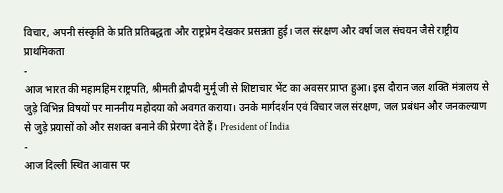विचार, अपनी संस्कृति के प्रति प्रतिबद्धता और राष्ट्रप्रेम देखकर प्रसन्नता हुई। जल संरक्षण और वर्षा जल संचयन जैसे राष्ट्रीय प्राथमिकता
-
आज भारत की महामहिम राष्ट्रपति, श्रीमती द्रौपदी मुर्मू जी से शिष्टाचार भेंट का अवसर प्राप्त हुआ। इस दौरान जल शक्ति मंत्रालय से जुड़े विभिन्न विषयों पर माननीय महोदया को अवगत कराया। उनके मार्गदर्शन एवं विचार जल संरक्षण, जल प्रबंधन और जनकल्याण से जुड़े प्रयासों को और सशक्त बनाने की प्रेरणा देते हैं। President of India
-
आज दिल्ली स्थित आवास पर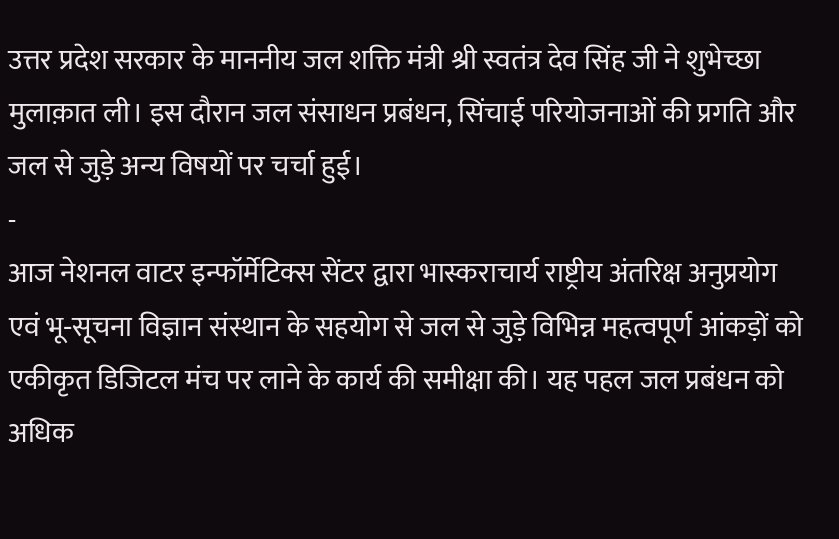उत्तर प्रदेश सरकार के माननीय जल शक्ति मंत्री श्री स्वतंत्र देव सिंह जी ने शुभेच्छा मुलाक़ात ली। इस दौरान जल संसाधन प्रबंधन, सिंचाई परियोजनाओं की प्रगति और जल से जुड़े अन्य विषयों पर चर्चा हुई।
-
आज नेशनल वाटर इन्फॉर्मेटिक्स सेंटर द्वारा भास्कराचार्य राष्ट्रीय अंतरिक्ष अनुप्रयोग एवं भू‑सूचना विज्ञान संस्थान के सहयोग से जल से जुड़े विभिन्न महत्वपूर्ण आंकड़ों को एकीकृत डिजिटल मंच पर लाने के कार्य की समीक्षा की। यह पहल जल प्रबंधन को अधिक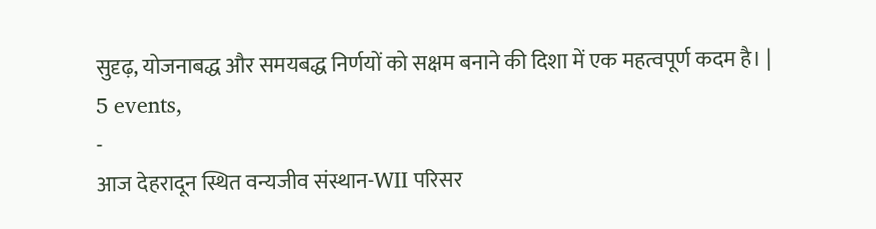सुदृढ़, योजनाबद्ध और समयबद्ध निर्णयों को सक्षम बनाने की दिशा में एक महत्वपूर्ण कदम है। |
5 events,
-
आज देहरादून स्थित वन्यजीव संस्थान-WII परिसर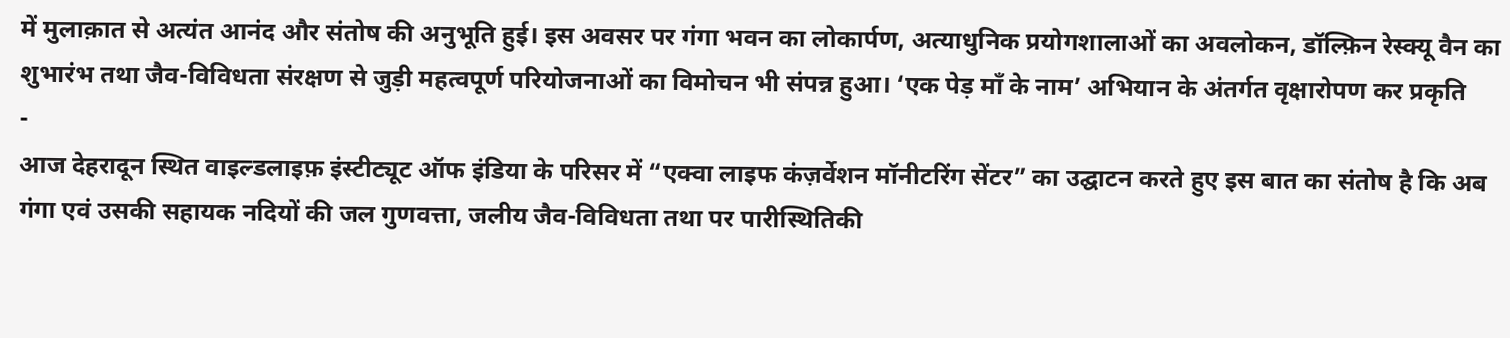में मुलाक़ात से अत्यंत आनंद और संतोष की अनुभूति हुई। इस अवसर पर गंगा भवन का लोकार्पण, अत्याधुनिक प्रयोगशालाओं का अवलोकन, डॉल्फ़िन रेस्क्यू वैन का शुभारंभ तथा जैव-विविधता संरक्षण से जुड़ी महत्वपूर्ण परियोजनाओं का विमोचन भी संपन्न हुआ। ‘एक पेड़ माँ के नाम’ अभियान के अंतर्गत वृक्षारोपण कर प्रकृति
-
आज देहरादून स्थित वाइल्डलाइफ़ इंस्टीट्यूट ऑफ इंडिया के परिसर में “एक्वा लाइफ कंज़र्वेशन मॉनीटरिंग सेंटर” का उद्घाटन करते हुए इस बात का संतोष है कि अब गंगा एवं उसकी सहायक नदियों की जल गुणवत्ता, जलीय जैव-विविधता तथा पर पारीस्थितिकी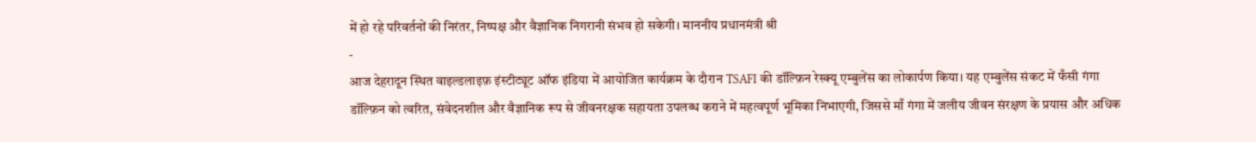में हो रहे परिवर्तनों की निरंतर, निष्पक्ष और वैज्ञानिक निगरानी संभव हो सकेगी। माननीय प्रधानमंत्री श्री
-
आज देहरादून स्थित वाइल्डलाइफ़ इंस्टीट्यूट ऑफ इंडिया में आयोजित कार्यक्रम के दौरान TSAFI की डॉल्फ़िन रेस्क्यू एम्बुलेंस का लोकार्पण किया। यह एम्बुलेंस संकट में फँसी गंगा डॉल्फ़िन को त्वरित, संवेदनशील और वैज्ञानिक रूप से जीवनरक्षक सहायता उपलब्ध कराने में महत्वपूर्ण भूमिका निभाएगी, जिससे माँ गंगा में जलीय जीवन संरक्षण के प्रयास और अधिक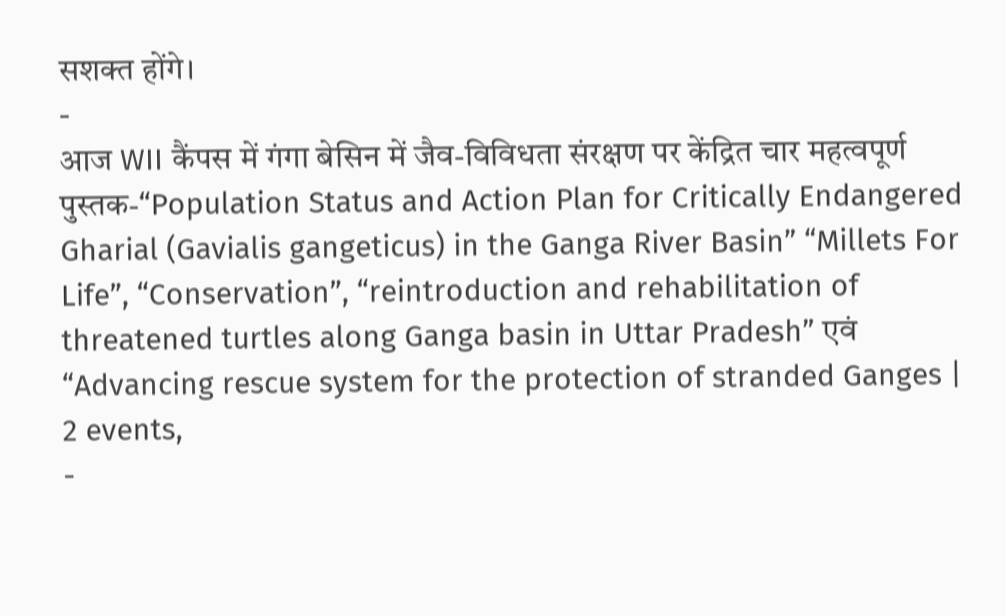सशक्त होंगे।
-
आज WII कैंपस में गंगा बेसिन में जैव-विविधता संरक्षण पर केंद्रित चार महत्वपूर्ण पुस्तक-“Population Status and Action Plan for Critically Endangered Gharial (Gavialis gangeticus) in the Ganga River Basin” “Millets For Life”, “Conservation”, “reintroduction and rehabilitation of threatened turtles along Ganga basin in Uttar Pradesh” एवं “Advancing rescue system for the protection of stranded Ganges |
2 events,
-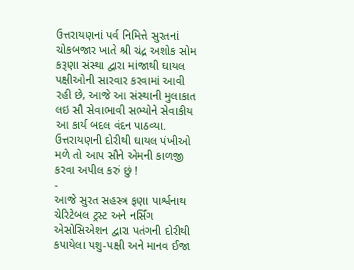ઉત્તરાયણનાં પર્વ નિમિત્તે સુરતનાં ચોકબજાર ખાતે શ્રી ચંદ્ર અશોક સોમ કરૂણા સંસ્થા દ્વારા માંજાથી ઘાયલ પક્ષીઓની સારવાર કરવામાં આવી રહી છે, આજે આ સંસ્થાની મુલાકાત લઇ સૌ સેવાભાવી સભ્યોને સેવાકીય આ કાર્ય બદલ વંદન પાઠવ્યા. ઉત્તરાયણની દોરીથી ઘાયલ પંખીઓ મળે તો આપ સૌને એમની કાળજી કરવા અપીલ કરું છું !
-
આજે સુરત સહસ્ત્ર ફણા પાર્શ્વનાથ ચેરિટેબલ ટ્રસ્ટ અને નર્સિંગ એસોસિએશન દ્વારા પતંગની દોરીથી કપાયેલા પશુ-પક્ષી અને માનવ ઈજા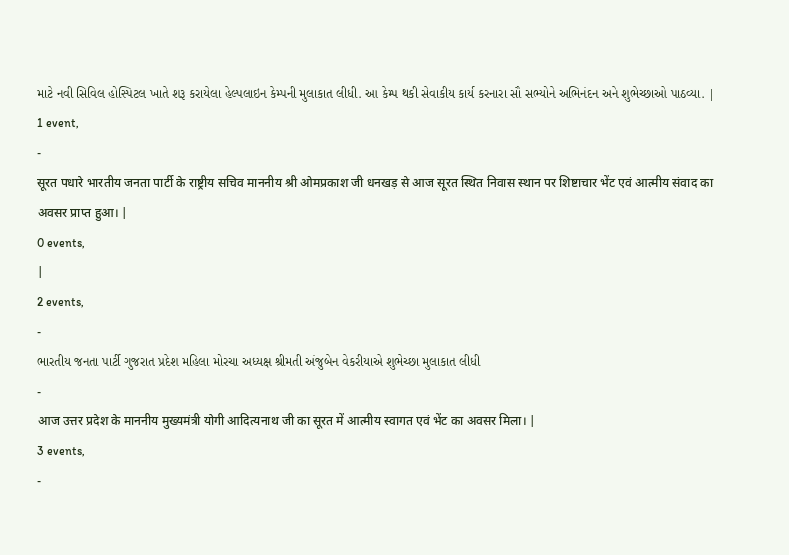માટે નવી સિવિલ હોસ્પિટલ ખાતે શરૂ કરાયેલા હેલ્પલાઇન કેમ્પની મુલાકાત લીધી. આ કેમ્પ થકી સેવાકીય કાર્ય કરનારા સૌ સભ્યોને અભિનંદન અને શુભેચ્છાઓ પાઠવ્યા. |
1 event,
-
सूरत पधारे भारतीय जनता पार्टी के राष्ट्रीय सचिव माननीय श्री ओमप्रकाश जी धनखड़ से आज सूरत स्थित निवास स्थान पर शिष्टाचार भेंट एवं आत्मीय संवाद का अवसर प्राप्त हुआ। |
0 events,
|
2 events,
-
ભારતીય જનતા પાર્ટી ગુજરાત પ્રદેશ મહિલા મોરચા અધ્યક્ષ શ્રીમતી અંજુબેન વેકરીયાએ શુભેચ્છા મુલાકાત લીધી
-
आज उत्तर प्रदेश के माननीय मुख्यमंत्री योगी आदित्यनाथ जी का सूरत में आत्मीय स्वागत एवं भेंट का अवसर मिला। |
3 events,
-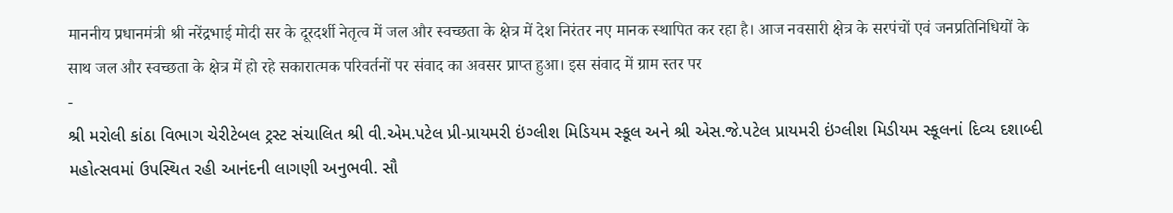माननीय प्रधानमंत्री श्री नरेंद्रभाई मोदी सर के दूरदर्शी नेतृत्व में जल और स्वच्छता के क्षेत्र में देश निरंतर नए मानक स्थापित कर रहा है। आज नवसारी क्षेत्र के सरपंचों एवं जनप्रतिनिधियों के साथ जल और स्वच्छता के क्षेत्र में हो रहे सकारात्मक परिवर्तनों पर संवाद का अवसर प्राप्त हुआ। इस संवाद में ग्राम स्तर पर
-
શ્રી મરોલી કાંઠા વિભાગ ચેરીટેબલ ટ્રસ્ટ સંચાલિત શ્રી વી.એમ.પટેલ પ્રી-પ્રાયમરી ઇંગ્લીશ મિડિયમ સ્કૂલ અને શ્રી એસ.જે.પટેલ પ્રાયમરી ઇંગ્લીશ મિડીયમ સ્કૂલનાં દિવ્ય દશાબ્દી મહોત્સવમાં ઉપસ્થિત રહી આનંદની લાગણી અનુભવી. સૌ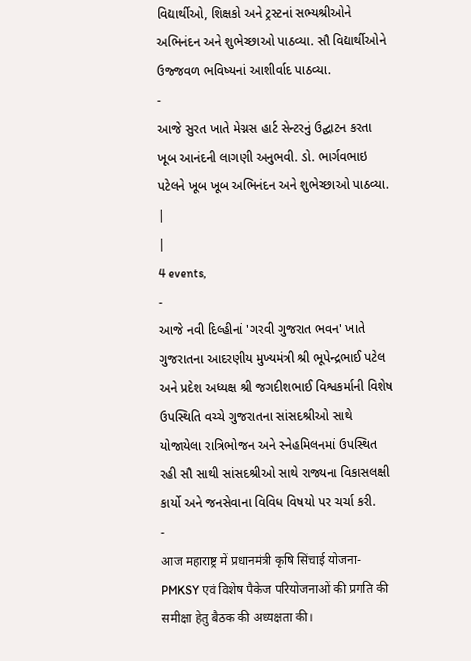વિદ્યાર્થીઓ, શિક્ષકો અને ટ્રસ્ટનાં સભ્યશ્રીઓને અભિનંદન અને શુભેચ્છાઓ પાઠવ્યા. સૌ વિદ્યાર્થીઓને ઉજ્જવળ ભવિષ્યનાં આશીર્વાદ પાઠવ્યા.
-
આજે સુરત ખાતે મેગ્નસ હાર્ટ સેન્ટરનું ઉદ્ઘાટન કરતા ખૂબ આનંદની લાગણી અનુભવી. ડો. ભાર્ગવભાઇ પટેલને ખૂબ ખૂબ અભિનંદન અને શુભેચ્છાઓ પાઠવ્યા. |
|
4 events,
-
આજે નવી દિલ્હીનાં 'ગરવી ગુજરાત ભવન' ખાતે ગુજરાતના આદરણીય મુખ્યમંત્રી શ્રી ભૂપેન્દ્રભાઈ પટેલ અને પ્રદેશ અધ્યક્ષ શ્રી જગદીશભાઈ વિશ્વકર્માની વિશેષ ઉપસ્થિતિ વચ્ચે ગુજરાતના સાંસદશ્રીઓ સાથે યોજાયેલા રાત્રિભોજન અને સ્નેહમિલનમાં ઉપસ્થિત રહી સૌ સાથી સાંસદશ્રીઓ સાથે રાજ્યના વિકાસલક્ષી કાર્યો અને જનસેવાના વિવિધ વિષયો પર ચર્ચા કરી.
-
आज महाराष्ट्र में प्रधानमंत्री कृषि सिंचाई योजना-PMKSY एवं विशेष पैकेज परियोजनाओं की प्रगति की समीक्षा हेतु बैठक की अध्यक्षता की।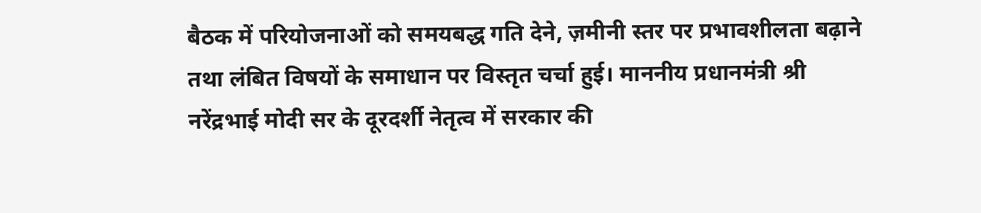बैठक में परियोजनाओं को समयबद्ध गति देने, ज़मीनी स्तर पर प्रभावशीलता बढ़ाने तथा लंबित विषयों के समाधान पर विस्तृत चर्चा हुई। माननीय प्रधानमंत्री श्री नरेंद्रभाई मोदी सर के दूरदर्शी नेतृत्व में सरकार की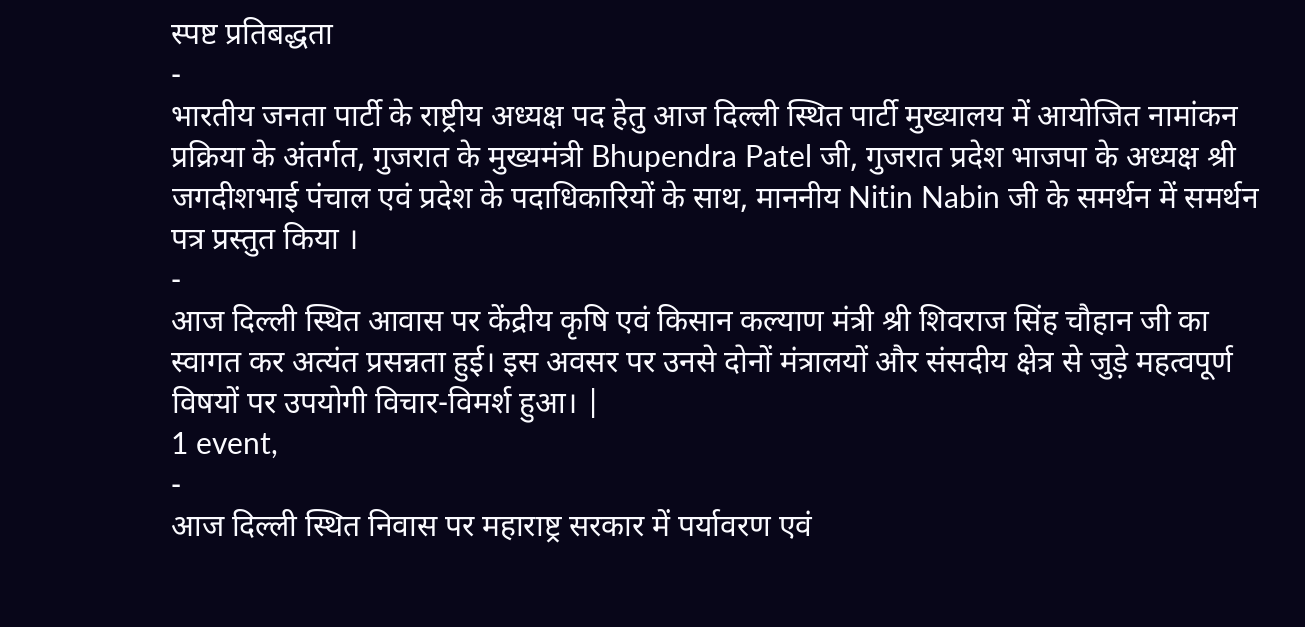स्पष्ट प्रतिबद्धता
-
भारतीय जनता पार्टी के राष्ट्रीय अध्यक्ष पद हेतु आज दिल्ली स्थित पार्टी मुख्यालय में आयोजित नामांकन प्रक्रिया के अंतर्गत, गुजरात के मुख्यमंत्री Bhupendra Patel जी, गुजरात प्रदेश भाजपा के अध्यक्ष श्री जगदीशभाई पंचाल एवं प्रदेश के पदाधिकारियों के साथ, माननीय Nitin Nabin जी के समर्थन में समर्थन पत्र प्रस्तुत किया ।
-
आज दिल्ली स्थित आवास पर केंद्रीय कृषि एवं किसान कल्याण मंत्री श्री शिवराज सिंह चौहान जी का स्वागत कर अत्यंत प्रसन्नता हुई। इस अवसर पर उनसे दोनों मंत्रालयों और संसदीय क्षेत्र से जुड़े महत्वपूर्ण विषयों पर उपयोगी विचार-विमर्श हुआ। |
1 event,
-
आज दिल्ली स्थित निवास पर महाराष्ट्र सरकार में पर्यावरण एवं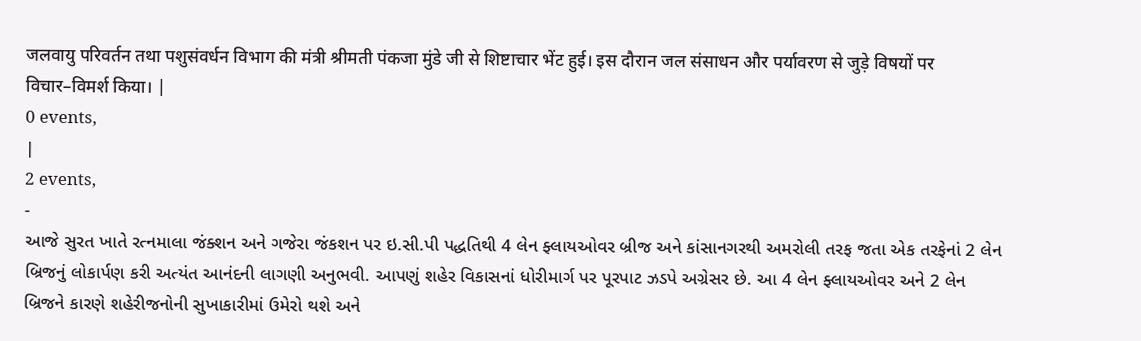जलवायु परिवर्तन तथा पशुसंवर्धन विभाग की मंत्री श्रीमती पंकजा मुंडे जी से शिष्टाचार भेंट हुई। इस दौरान जल संसाधन और पर्यावरण से जुड़े विषयों पर विचार–विमर्श किया। |
0 events,
|
2 events,
-
આજે સુરત ખાતે રત્નમાલા જંક્શન અને ગજેરા જંકશન પર ઇ.સી.પી પદ્ધતિથી 4 લેન ફ્લાયઓવર બ્રીજ અને કાંસાનગરથી અમરોલી તરફ જતા એક તરફેનાં 2 લેન બ્રિજનું લોકાર્પણ કરી અત્યંત આનંદની લાગણી અનુભવી. આપણું શહેર વિકાસનાં ધોરીમાર્ગ પર પૂરપાટ ઝડપે અગ્રેસર છે. આ 4 લેન ફ્લાયઓવર અને 2 લેન બ્રિજને કારણે શહેરીજનોની સુખાકારીમાં ઉમેરો થશે અને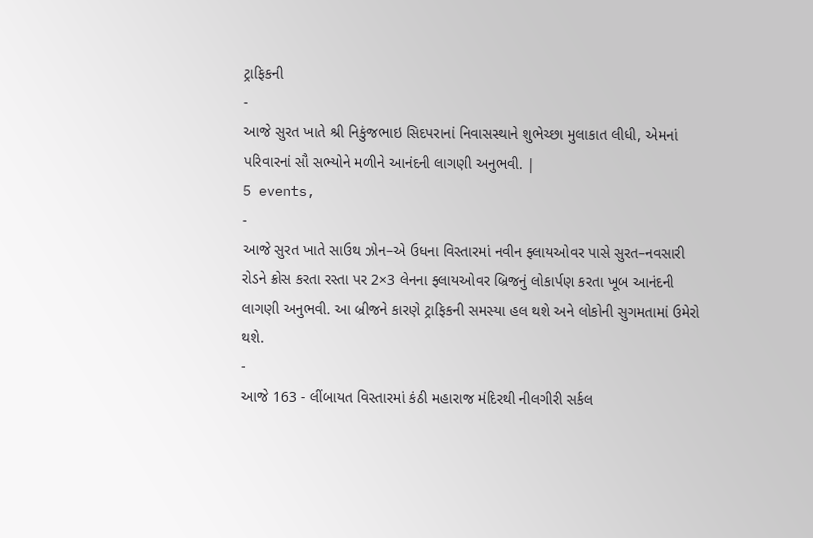ટ્રાફિકની
-
આજે સુરત ખાતે શ્રી નિકુંજભાઇ સિદપરાનાં નિવાસસ્થાને શુભેચ્છા મુલાકાત લીધી, એમનાં પરિવારનાં સૌ સભ્યોને મળીને આનંદની લાગણી અનુભવી. |
5 events,
-
આજે સુરત ખાતે સાઉથ ઝોન–એ ઉધના વિસ્તારમાં નવીન ફ્લાયઓવર પાસે સુરત–નવસારી રોડને ક્રોસ કરતા રસ્તા પર 2×3 લેનના ફ્લાયઓવર બ્રિજનું લોકાર્પણ કરતા ખૂબ આનંદની લાગણી અનુભવી. આ બ્રીજને કારણે ટ્રાફિકની સમસ્યા હલ થશે અને લોકોની સુગમતામાં ઉમેરો થશે.
-
આજે 163 - લીંબાયત વિસ્તારમાં કંઠી મહારાજ મંદિરથી નીલગીરી સર્કલ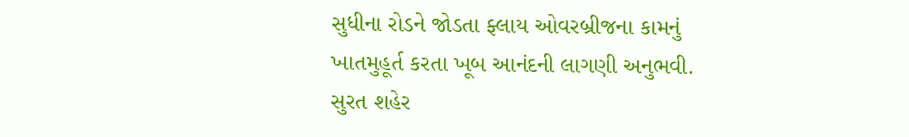સુધીના રોડને જોડતા ફ્લાય ઓવરબ્રીજના કામનું ખાતમુહૂર્ત કરતા ખૂબ આનંદની લાગણી અનુભવી. સુરત શહેર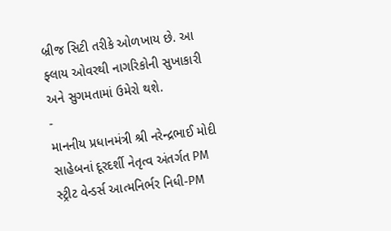બ્રીજ સિટી તરીકે ઓળખાય છે. આ ફ્લાય ઓવરથી નાગરિકોની સુખાકારી અને સુગમતામાં ઉમેરો થશે.
-
માનનીય પ્રધાનમંત્રી શ્રી નરેન્દ્રભાઈ મોદી સાહેબનાં દૂરદર્શી નેતૃત્વ અંતર્ગત PM સ્ટ્રીટ વેન્ડર્સ આત્મનિર્ભર નિધી-PM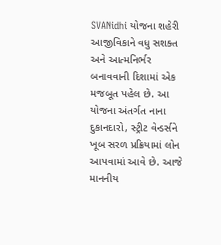SVANidhi યોજના શહેરી આજીવિકાને વધુ સશક્ત અને આત્મનિર્ભર બનાવવાની દિશામાં એક મજબૂત પહેલ છે. આ યોજના અંતર્ગત નાના દુકાનદારો, સ્ટ્રીટ વેન્ડર્સને ખૂબ સરળ પ્રક્રિયામાં લોન આપવામાં આવે છે. આજે માનનીય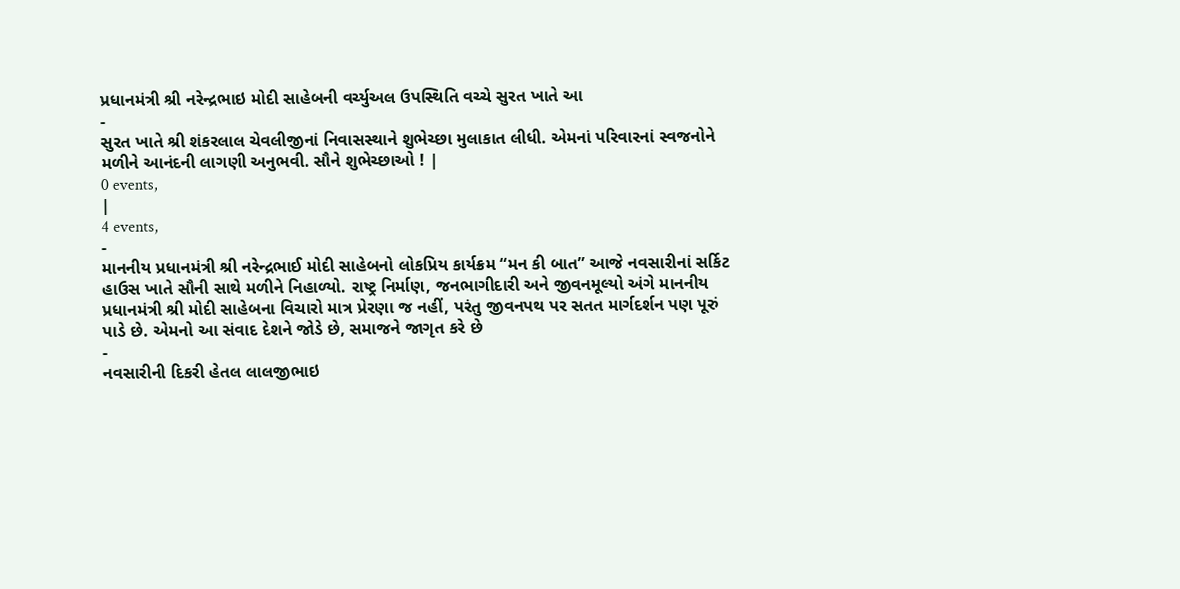પ્રધાનમંત્રી શ્રી નરેન્દ્રભાઇ મોદી સાહેબની વર્ચ્યુઅલ ઉપસ્થિતિ વચ્ચે સુરત ખાતે આ
-
સુરત ખાતે શ્રી શંકરલાલ ચેવલીજીનાં નિવાસસ્થાને શુભેચ્છા મુલાકાત લીધી. એમનાં પરિવારનાં સ્વજનોને મળીને આનંદની લાગણી અનુભવી. સૌને શુભેચ્છાઓ ! |
0 events,
|
4 events,
-
માનનીય પ્રધાનમંત્રી શ્રી નરેન્દ્રભાઈ મોદી સાહેબનો લોકપ્રિય કાર્યક્રમ “મન કી બાત” આજે નવસારીનાં સર્કિટ હાઉસ ખાતે સૌની સાથે મળીને નિહાળ્યો. રાષ્ટ્ર નિર્માણ, જનભાગીદારી અને જીવનમૂલ્યો અંગે માનનીય પ્રધાનમંત્રી શ્રી મોદી સાહેબના વિચારો માત્ર પ્રેરણા જ નહીં, પરંતુ જીવનપથ પર સતત માર્ગદર્શન પણ પૂરું પાડે છે. એમનો આ સંવાદ દેશને જોડે છે, સમાજને જાગૃત કરે છે
-
નવસારીની દિકરી હેતલ લાલજીભાઇ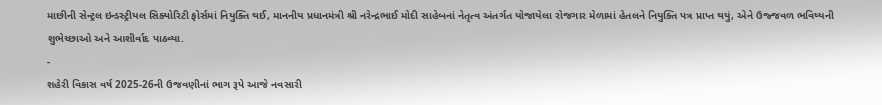માછીની સેન્ટ્રલ ઇન્ડસ્ટ્રીયલ સિક્યોરિટી ફોર્સમાં નિયુક્તિ થઈ, માનનીય પ્રધાનમંત્રી શ્રી નરેન્દ્રભાઈ મોદી સાહેબનાં નેતૃત્વ અંતર્ગત યોજાયેલા રોજગાર મેળામાં હેતલને નિયુક્તિ પત્ર પ્રાપ્ત થયું, એને ઉજ્જવળ ભવિષ્યની શુભેચ્છાઓ અને આશીર્વાદ પાઠવ્યા.
-
શહેરી વિકાસ વર્ષ 2025-26ની ઉજવણીનાં ભાગ રૂપે આજે નવસારી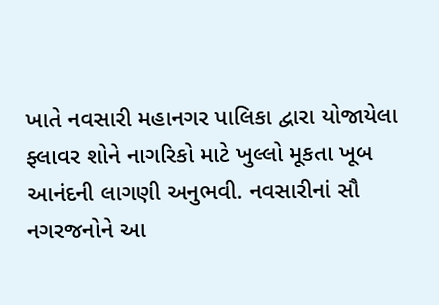ખાતે નવસારી મહાનગર પાલિકા દ્વારા યોજાયેલા ફ્લાવર શોને નાગરિકો માટે ખુલ્લો મૂકતા ખૂબ આનંદની લાગણી અનુભવી. નવસારીનાં સૌ નગરજનોને આ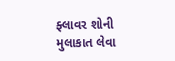ફ્લાવર શોની મુલાકાત લેવા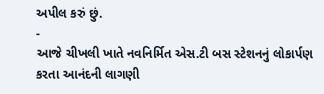અપીલ કરું છું.
-
આજે ચીખલી ખાતે નવનિર્મિત એસ.ટી બસ સ્ટેશનનું લોકાર્પણ કરતા આનંદની લાગણી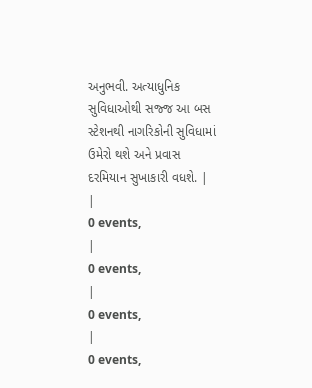અનુભવી. અત્યાધુનિક સુવિધાઓથી સજ્જ આ બસ સ્ટેશનથી નાગરિકોની સુવિધામાં ઉમેરો થશે અને પ્રવાસ દરમિયાન સુખાકારી વધશે. |
|
0 events,
|
0 events,
|
0 events,
|
0 events,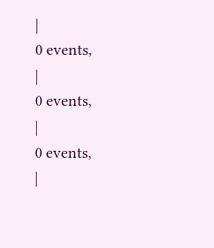|
0 events,
|
0 events,
|
0 events,
|